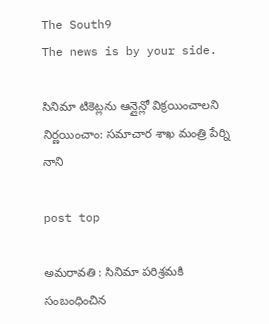The South9
The news is by your side.

సినిమా టికెట్లను ఆన్లైన్లో విక్రయించాలని నిర్ణయించాం: సమాచార శాఖ మంత్రి పేర్ని నాని

post top

అమరావతి : సినిమా పరిశ్రమకి సంబంధించిన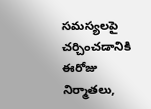సమస్యలపై చర్చించడానికి ఈరోజు నిర్మాతలు,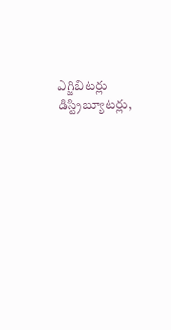ఎగ్జిబిటర్లు డిస్ట్రిబ్యూటర్లు,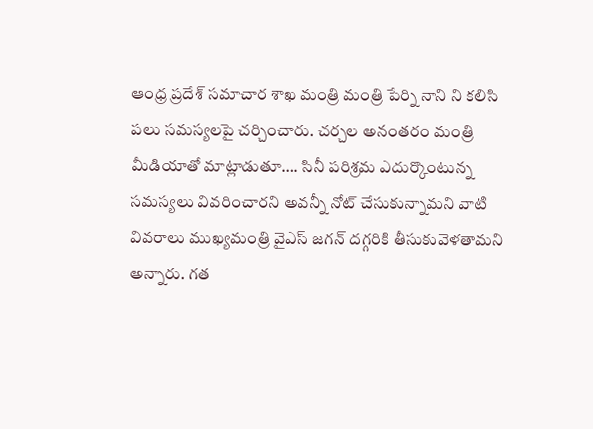ఆంధ్ర ప్రదేశ్ సమాచార శాఖ మంత్రి మంత్రి పేర్ని నాని ని కలిసి పలు సమస్యలపై చర్చించారు. చర్చల అనంతరం మంత్రి మీడియాతో మాట్లాడుతూ…. సినీ పరిశ్రమ ఎదుర్కొంటున్న సమస్యలు వివరించారని అవన్నీ నోట్ చేసుకున్నామని వాటి వివరాలు ముఖ్యమంత్రి వైఎస్ జగన్ దగ్గరికి తీసుకువెళతామని అన్నారు. గత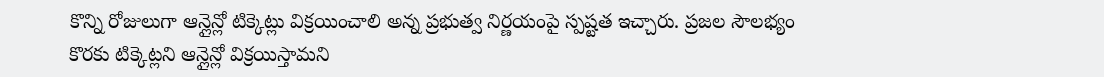కొన్ని రోజులుగా ఆన్లైన్లో టిక్కెట్లు విక్రయించాలి అన్న ప్రభుత్వ నిర్ణయంపై స్పష్టత ఇచ్చారు. ప్రజల సౌలభ్యం కొరకు టిక్కెట్లని ఆన్లైన్లో విక్రయిస్తామని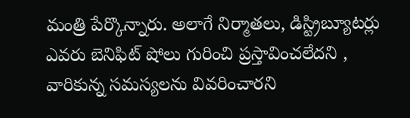మంత్రి పేర్కొన్నారు. అలాగే నిర్మాతలు, డిస్ట్రిబ్యూటర్లు ఎవరు బెనిఫిట్ షోలు గురించి ప్రస్తావించలేదని , వారికున్న సమస్యలను వివరించారని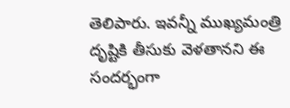తెలిపారు. ఇవన్నీ ముఖ్యమంత్రి దృష్టికి తీసుకు వెళతానని ఈ సందర్భంగా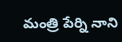మంత్రి పేర్ని నాని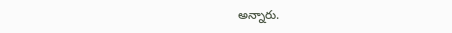అన్నారు.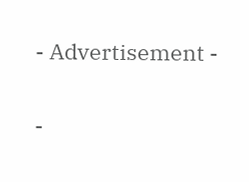- Advertisement -

-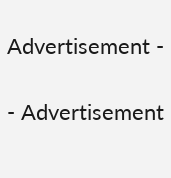Advertisement -

- Advertisement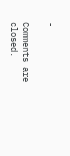-

Comments are closed.